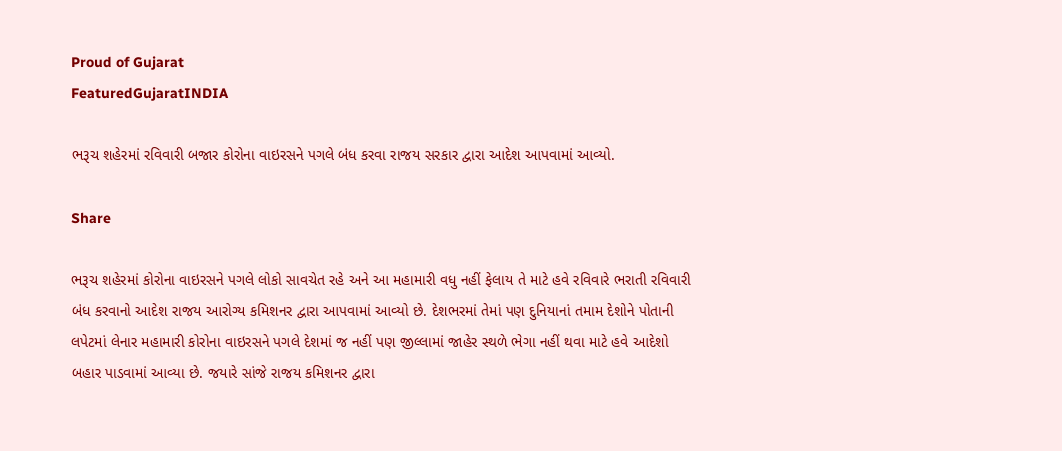Proud of Gujarat
FeaturedGujaratINDIA

ભરૂચ શહેરમાં રવિવારી બજાર કોરોના વાઇરસને પગલે બંધ કરવા રાજય સરકાર દ્વારા આદેશ આપવામાં આવ્યો.

Share

ભરૂચ શહેરમાં કોરોના વાઇરસને પગલે લોકો સાવચેત રહે અને આ મહામારી વધુ નહીં ફેલાય તે માટે હવે રવિવારે ભરાતી રવિવારી બંધ કરવાનો આદેશ રાજય આરોગ્ય કમિશનર દ્વારા આપવામાં આવ્યો છે. દેશભરમાં તેમાં પણ દુનિયાનાં તમામ દેશોને પોતાની લપેટમાં લેનાર મહામારી કોરોના વાઇરસને પગલે દેશમાં જ નહીં પણ જીલ્લામાં જાહેર સ્થળે ભેગા નહીં થવા માટે હવે આદેશો બહાર પાડવામાં આવ્યા છે. જયારે સાંજે રાજય કમિશનર દ્વારા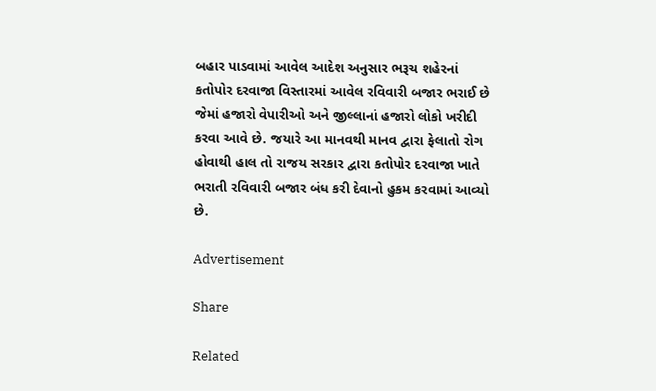બહાર પાડવામાં આવેલ આદેશ અનુસાર ભરૂચ શહેરનાં કતોપોર દરવાજા વિસ્તારમાં આવેલ રવિવારી બજાર ભરાઈ છે જેમાં હજારો વેપારીઓ અને જીલ્લાનાં હજારો લોકો ખરીદી કરવા આવે છે. જયારે આ માનવથી માનવ દ્વારા ફેલાતો રોગ હોવાથી હાલ તો રાજય સરકાર દ્વારા કતોપોર દરવાજા ખાતે ભરાતી રવિવારી બજાર બંધ કરી દેવાનો હુકમ કરવામાં આવ્યો છે.

Advertisement

Share

Related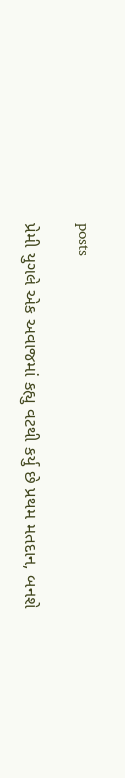posts

પ્રેમી યુગલે એક અવાજમાં કહ્યુ વટથી કર્યુ છે પ્રથમ મતદાન, બનશે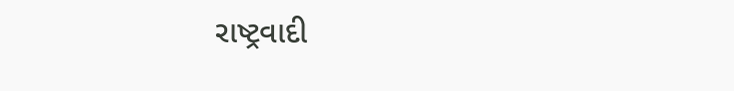રાષ્ટ્રવાદી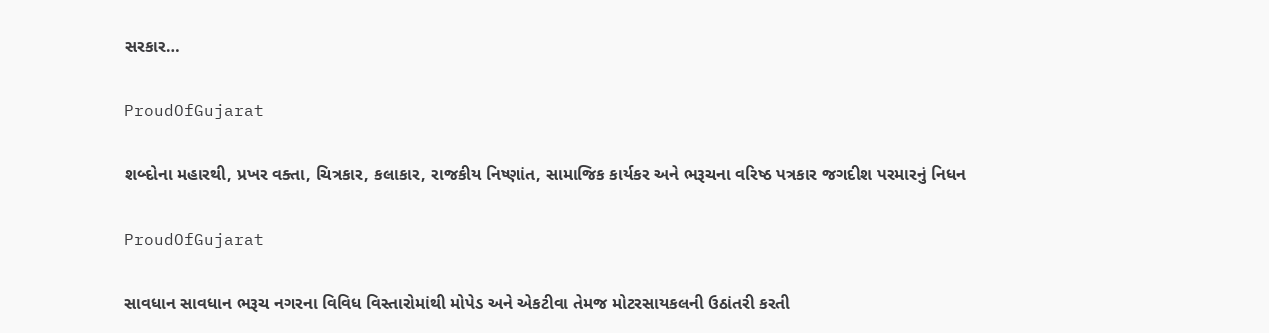સરકાર…

ProudOfGujarat

શબ્દોના મહારથી, પ્રખર વક્તા, ચિત્રકાર, કલાકાર, રાજકીય નિષ્ણાંત, સામાજિક કાર્યકર અને ભરૂચના વરિષ્ઠ પત્રકાર જગદીશ પરમારનું નિધન

ProudOfGujarat

સાવધાન સાવધાન ભરૂચ નગરના વિવિધ વિસ્તારોમાંથી મોપેડ અને એકટીવા તેમજ મોટરસાયકલની ઉઠાંતરી કરતી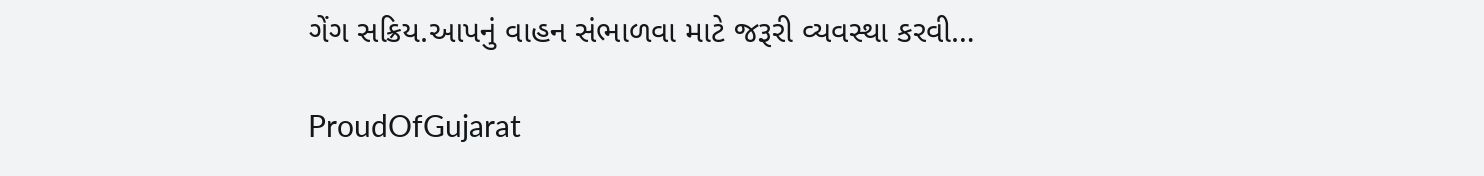ગેંગ સક્રિય.આપનું વાહન સંભાળવા માટે જરૂરી વ્યવસ્થા કરવી…

ProudOfGujarat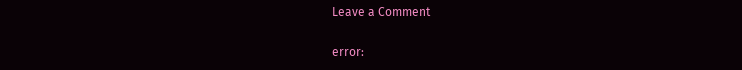Leave a Comment

error: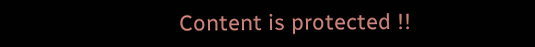Content is protected !!